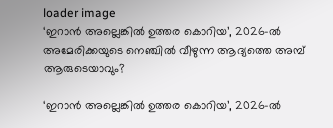loader image
‘ഇറാൻ അല്ലെങ്കിൽ ഉത്തര കൊറിയ’, 2026-ൽ അമേരിക്കയുടെ നെഞ്ചിൽ വീഴുന്ന ആദ്യത്തെ അമ്പ് ആരുടെയാവും?

‘ഇറാൻ അല്ലെങ്കിൽ ഉത്തര കൊറിയ’, 2026-ൽ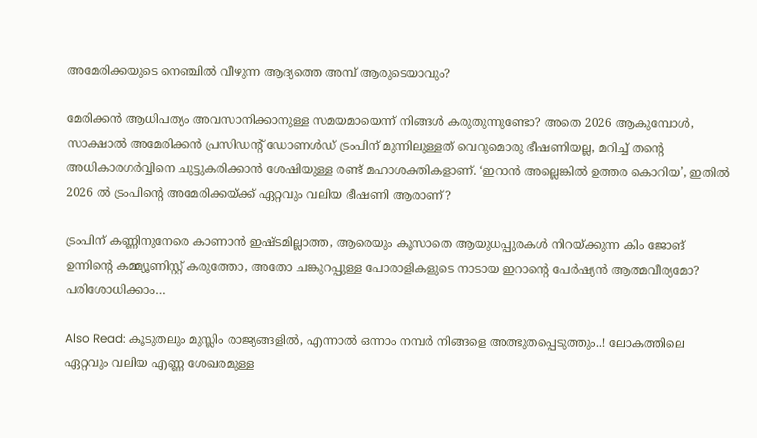അമേരിക്കയുടെ നെഞ്ചിൽ വീഴുന്ന ആദ്യത്തെ അമ്പ് ആരുടെയാവും?

മേരിക്കൻ ആധിപത്യം അവസാനിക്കാനുള്ള സമയമായെന്ന് നിങ്ങൾ കരുതുന്നുണ്ടോ? അതെ 2026 ആകുമ്പോൾ, സാക്ഷാൽ അമേരിക്കൻ പ്രസിഡന്റ് ഡോണൾഡ്‌ ട്രംപിന് മുന്നിലുള്ളത് വെറുമൊരു ഭീഷണിയല്ല, മറിച്ച് തന്റെ അധികാരഗർവ്വിനെ ചുട്ടുകരിക്കാൻ ശേഷിയുള്ള രണ്ട് മഹാശക്തികളാണ്. ‘ഇറാൻ അല്ലെങ്കിൽ ഉത്തര കൊറിയ’, ഇതിൽ 2026 ൽ ട്രംപിന്റെ അമേരിക്കയ്ക്ക് ഏറ്റവും വലിയ ഭീഷണി ആരാണ്?

ട്രംപിന് കണ്ണിനുനേരെ കാണാൻ ഇഷ്ടമില്ലാത്ത, ആരെയും കൂസാതെ ആയുധപ്പുരകൾ നിറയ്ക്കുന്ന കിം ജോങ് ഉന്നിന്റെ കമ്മ്യൂണിസ്റ്റ് കരുത്തോ, അതോ ചങ്കുറപ്പുള്ള പോരാളികളുടെ നാടായ ഇറാന്റെ പേർഷ്യൻ ആത്മവീര്യമോ? പരിശോധിക്കാം…

Also Read: കൂടുതലും മുസ്ലിം രാജ്യങ്ങളിൽ, എന്നാൽ ഒന്നാം നമ്പർ നിങ്ങളെ അത്ഭുതപ്പെടുത്തും..! ലോകത്തിലെ ഏറ്റവും വലിയ എണ്ണ ശേഖരമുള്ള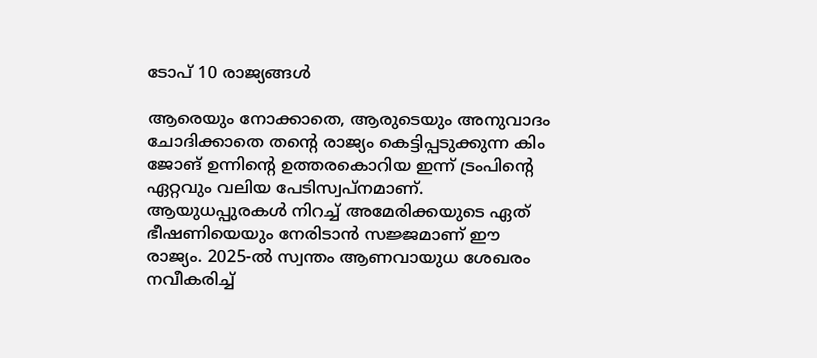ടോപ് 10 രാജ്യങ്ങൾ

ആരെയും നോക്കാതെ, ആരുടെയും അനുവാദം ചോദിക്കാതെ തന്റെ രാജ്യം കെട്ടിപ്പടുക്കുന്ന കിം ജോങ് ഉന്നിന്റെ ഉത്തരകൊറിയ ഇന്ന് ട്രംപിന്റെ ഏറ്റവും വലിയ പേടിസ്വപ്നമാണ്. ആയുധപ്പുരകൾ നിറച്ച് അമേരിക്കയുടെ ഏത് ഭീഷണിയെയും നേരിടാൻ സജ്ജമാണ് ഈ രാജ്യം. 2025-ൽ സ്വന്തം ആണവായുധ ശേഖരം നവീകരിച്ച്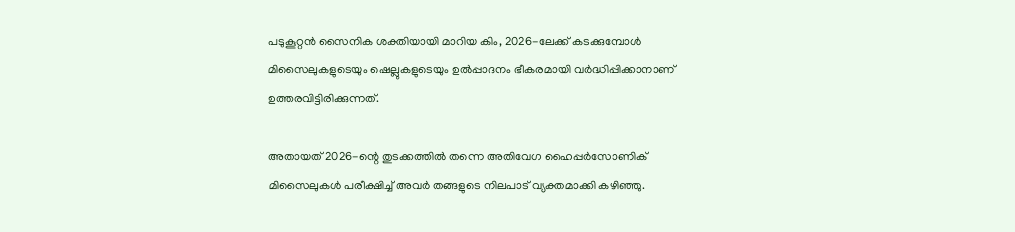പടുകൂറ്റൻ സൈനിക ശക്തിയായി മാറിയ കിം, 2026-ലേക്ക് കടക്കുമ്പോൾ മിസൈലുകളുടെയും ഷെല്ലുകളുടെയും ഉൽപ്പാദനം ഭീകരമായി വർദ്ധിപ്പിക്കാനാണ് ഉത്തരവിട്ടിരിക്കുന്നത്.

അതായത് 2026-ന്റെ തുടക്കത്തിൽ തന്നെ അതിവേഗ ഹൈപ്പർസോണിക് മിസൈലുകൾ പരീക്ഷിച്ച് അവർ തങ്ങളുടെ നിലപാട് വ്യക്തമാക്കി കഴിഞ്ഞു.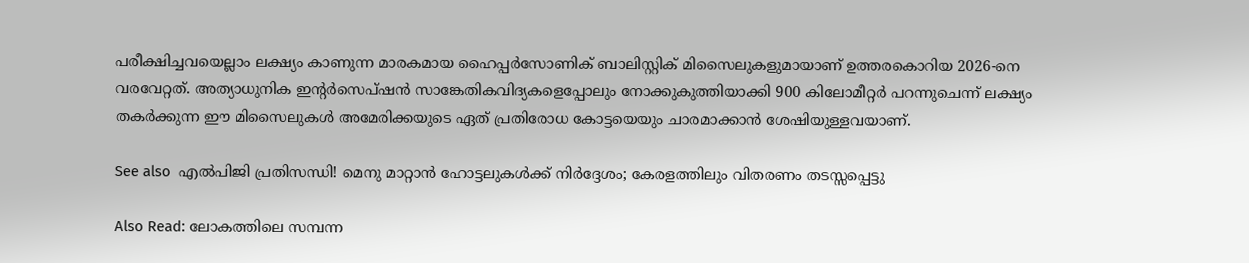പരീക്ഷിച്ചവയെല്ലാം ലക്ഷ്യം കാണുന്ന മാരകമായ ഹൈപ്പർസോണിക് ബാലിസ്റ്റിക് മിസൈലുകളുമായാണ് ഉത്തരകൊറിയ 2026-നെ വരവേറ്റത്. അത്യാധുനിക ഇന്റർസെപ്ഷൻ സാങ്കേതികവിദ്യകളെപ്പോലും നോക്കുകുത്തിയാക്കി 900 കിലോമീറ്റർ പറന്നുചെന്ന് ലക്ഷ്യം തകർക്കുന്ന ഈ മിസൈലുകൾ അമേരിക്കയുടെ ഏത് പ്രതിരോധ കോട്ടയെയും ചാരമാക്കാൻ ശേഷിയുള്ളവയാണ്.

See also  എൽപിജി പ്രതിസന്ധി! മെനു മാറ്റാൻ ഹോട്ടലുകൾക്ക് നിർദ്ദേശം; കേരളത്തിലും വിതരണം തടസ്സപ്പെട്ടു

Also Read: ലോകത്തിലെ സമ്പന്ന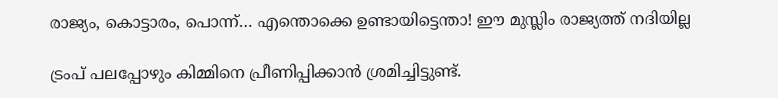രാജ്യം, കൊട്ടാരം, പൊന്ന്… എന്തൊക്കെ ഉണ്ടായിട്ടെന്താ! ഈ മുസ്ലിം രാജ്യത്ത് നദിയില്ല

ട്രംപ് പലപ്പോഴും കിമ്മിനെ പ്രീണിപ്പിക്കാൻ ശ്രമിച്ചിട്ടുണ്ട്.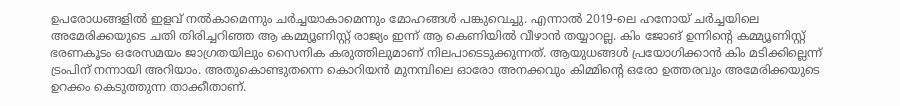ഉപരോധങ്ങളിൽ ഇളവ് നൽകാമെന്നും ചർച്ചയാകാമെന്നും മോഹങ്ങൾ പങ്കുവെച്ചു. എന്നാൽ 2019-ലെ ഹനോയ് ചർച്ചയിലെ അമേരിക്കയുടെ ചതി തിരിച്ചറിഞ്ഞ ആ കമ്മ്യൂണിസ്റ്റ് രാജ്യം ഇന്ന് ആ കെണിയിൽ വീഴാൻ തയ്യാറല്ല. കിം ജോങ് ഉന്നിന്റെ കമ്മ്യൂണിസ്റ്റ് ഭരണകൂടം ഒരേസമയം ജാഗ്രതയിലും സൈനിക കരുത്തിലുമാണ് നിലപാടെടുക്കുന്നത്. ആയുധങ്ങൾ പ്രയോഗിക്കാൻ കിം മടിക്കില്ലെന്ന് ട്രംപിന് നന്നായി അറിയാം. അതുകൊണ്ടുതന്നെ കൊറിയൻ മുനമ്പിലെ ഓരോ അനക്കവും കിമ്മിന്റെ ഒരോ ഉത്തരവും അമേരിക്കയുടെ ഉറക്കം കെടുത്തുന്ന താക്കീതാണ്.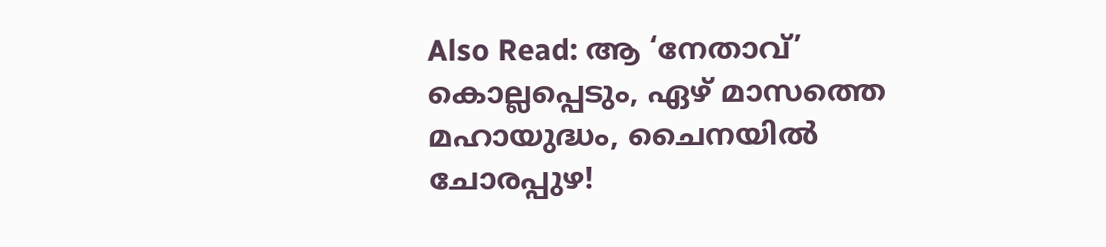Also Read: ആ ‘നേതാവ്’ കൊല്ലപ്പെടും, ഏഴ് മാസത്തെ മഹായുദ്ധം, ചൈനയിൽ ചോരപ്പുഴ!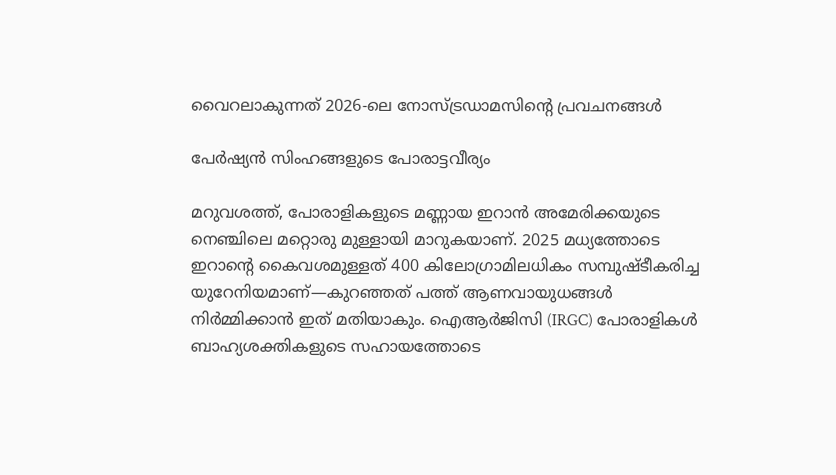വൈറലാകുന്നത് 2026-ലെ നോസ്ട്രഡാമസിന്റെ പ്രവചനങ്ങൾ

പേർഷ്യൻ സിംഹങ്ങളുടെ പോരാട്ടവീര്യം

മറുവശത്ത്, പോരാളികളുടെ മണ്ണായ ഇറാൻ അമേരിക്കയുടെ നെഞ്ചിലെ മറ്റൊരു മുള്ളായി മാറുകയാണ്. 2025 മധ്യത്തോടെ ഇറാന്റെ കൈവശമുള്ളത് 400 കിലോഗ്രാമിലധികം സമ്പുഷ്ടീകരിച്ച യുറേനിയമാണ്—കുറഞ്ഞത് പത്ത് ആണവായുധങ്ങൾ നിർമ്മിക്കാൻ ഇത് മതിയാകും. ഐആർജിസി (IRGC) പോരാളികൾ ബാഹ്യശക്തികളുടെ സഹായത്തോടെ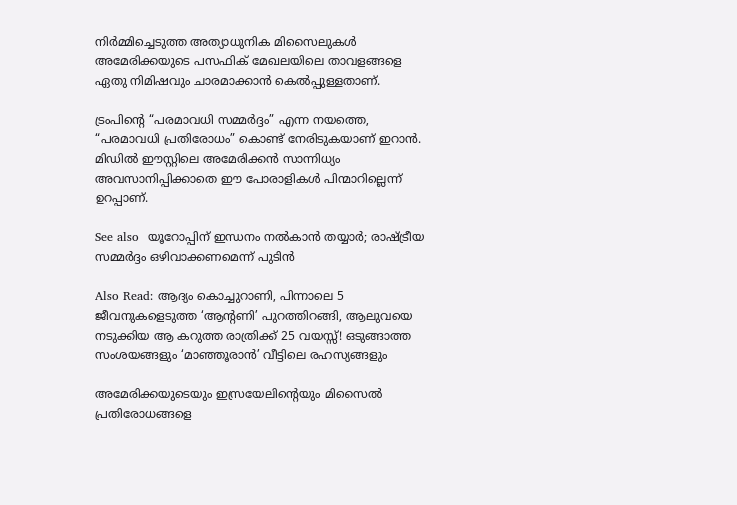നിർമ്മിച്ചെടുത്ത അത്യാധുനിക മിസൈലുകൾ അമേരിക്കയുടെ പസഫിക് മേഖലയിലെ താവളങ്ങളെ ഏതു നിമിഷവും ചാരമാക്കാൻ കെൽപ്പുള്ളതാണ്.

ട്രംപിന്റെ “പരമാവധി സമ്മർദ്ദം” എന്ന നയത്തെ, “പരമാവധി പ്രതിരോധം” കൊണ്ട് നേരിടുകയാണ് ഇറാൻ. മിഡിൽ ഈസ്റ്റിലെ അമേരിക്കൻ സാന്നിധ്യം അവസാനിപ്പിക്കാതെ ഈ പോരാളികൾ പിന്മാറില്ലെന്ന് ഉറപ്പാണ്.

See also  യൂറോപ്പിന് ഇന്ധനം നൽകാൻ തയ്യാർ; രാഷ്ട്രീയ സമ്മർദ്ദം ഒഴിവാക്കണമെന്ന് പുടിൻ

Also Read: ആദ്യം കൊച്ചുറാണി, പിന്നാലെ 5 ജീവനുകളെടുത്ത ‘ആന്റണി’ പുറത്തിറങ്ങി, ആലുവയെ നടുക്കിയ ആ കറുത്ത രാത്രിക്ക് 25 വയസ്സ്! ഒടുങ്ങാത്ത സംശയങ്ങളും ‘മാഞ്ഞൂരാൻ’ വീട്ടിലെ രഹസ്യങ്ങളും

അമേരിക്കയുടെയും ഇസ്രയേലിന്റെയും മിസൈൽ പ്രതിരോധങ്ങളെ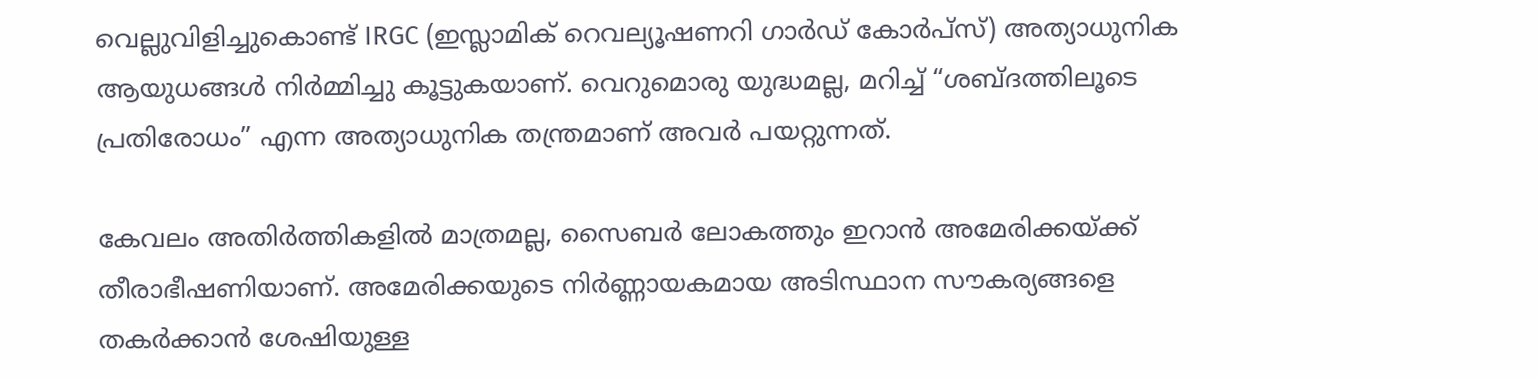വെല്ലുവിളിച്ചുകൊണ്ട് IRGC (ഇസ്ലാമിക് റെവല്യൂഷണറി ഗാർഡ് കോർപ്സ്) അത്യാധുനിക ആയുധങ്ങൾ നിർമ്മിച്ചു കൂട്ടുകയാണ്. വെറുമൊരു യുദ്ധമല്ല, മറിച്ച് “ശബ്ദത്തിലൂടെ പ്രതിരോധം” എന്ന അത്യാധുനിക തന്ത്രമാണ് അവർ പയറ്റുന്നത്.

കേവലം അതിർത്തികളിൽ മാത്രമല്ല, സൈബർ ലോകത്തും ഇറാൻ അമേരിക്കയ്ക്ക് തീരാഭീഷണിയാണ്. അമേരിക്കയുടെ നിർണ്ണായകമായ അടിസ്ഥാന സൗകര്യങ്ങളെ തകർക്കാൻ ശേഷിയുള്ള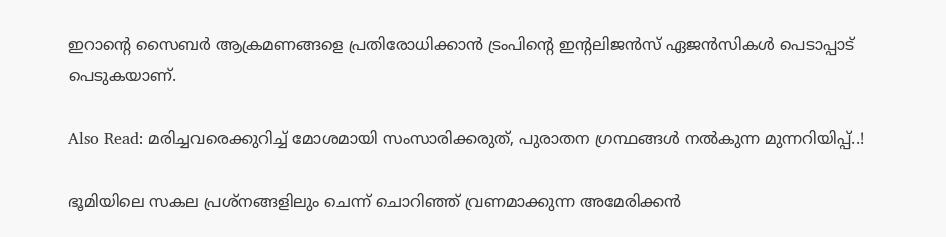ഇറാന്റെ സൈബർ ആക്രമണങ്ങളെ പ്രതിരോധിക്കാൻ ട്രംപിന്റെ ഇന്റലിജൻസ് ഏജൻസികൾ പെടാപ്പാട് പെടുകയാണ്.

Also Read: മരിച്ചവരെക്കുറിച്ച് മോശമായി സംസാരിക്കരുത്, പുരാതന ഗ്രന്ഥങ്ങൾ നൽകുന്ന മുന്നറിയിപ്പ്..!

ഭൂമിയിലെ സകല പ്രശ്നങ്ങളിലും ചെന്ന് ചൊറിഞ്ഞ് വ്രണമാക്കുന്ന അമേരിക്കൻ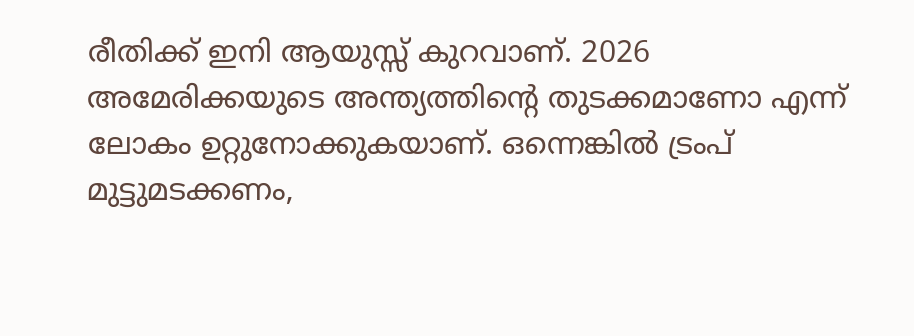രീതിക്ക് ഇനി ആയുസ്സ് കുറവാണ്. 2026 അമേരിക്കയുടെ അന്ത്യത്തിന്റെ തുടക്കമാണോ എന്ന് ലോകം ഉറ്റുനോക്കുകയാണ്. ഒന്നെങ്കിൽ ട്രംപ് മുട്ടുമടക്കണം,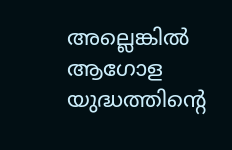അല്ലെങ്കിൽ ആഗോള യുദ്ധത്തിന്റെ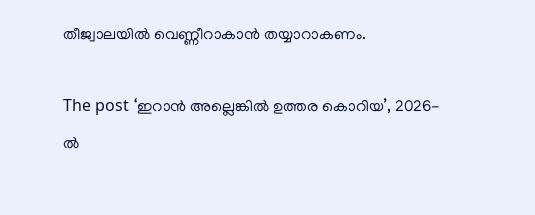തീജ്വാലയിൽ വെണ്ണീറാകാൻ തയ്യാറാകണം.

The post ‘ഇറാൻ അല്ലെങ്കിൽ ഉത്തര കൊറിയ’, 2026-ൽ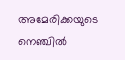അമേരിക്കയുടെ നെഞ്ചിൽ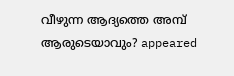വീഴുന്ന ആദ്യത്തെ അമ്പ് ആരുടെയാവും? appeared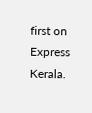first on Express Kerala.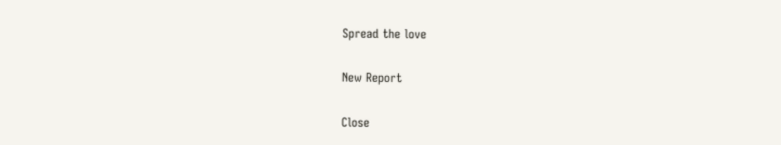Spread the love

New Report

Close